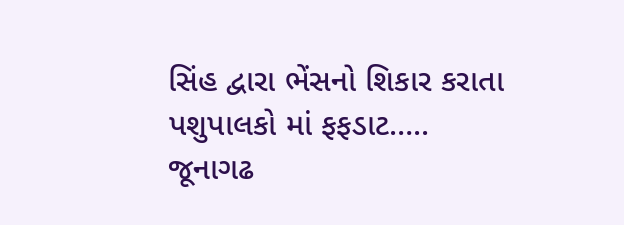સિંહ દ્વારા ભેંસનો શિકાર કરાતા પશુપાલકો માં ફફડાટ…..
જૂનાગઢ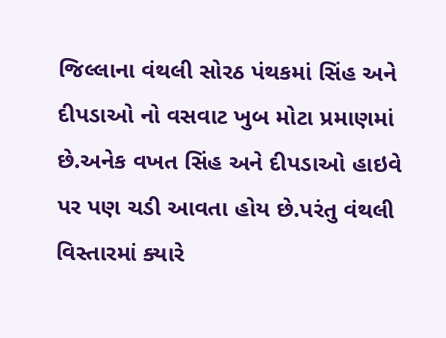જિલ્લાના વંથલી સોરઠ પંથકમાં સિંહ અને દીપડાઓ નો વસવાટ ખુબ મોટા પ્રમાણમાં છે.અનેક વખત સિંહ અને દીપડાઓ હાઇવે પર પણ ચડી આવતા હોય છે.પરંતુ વંથલી વિસ્તારમાં ક્યારે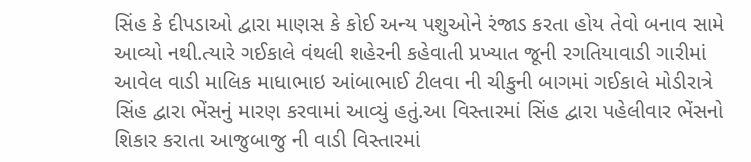સિંહ કે દીપડાઓ દ્વારા માણસ કે કોઈ અન્ય પશુઓને રંજાડ કરતા હોય તેવો બનાવ સામે આવ્યો નથી.ત્યારે ગઈકાલે વંથલી શહેરની કહેવાતી પ્રખ્યાત જૂની રગતિયાવાડી ગારીમાં આવેલ વાડી માલિક માધાભાઇ આંબાભાઈ ટીલવા ની ચીકુની બાગમાં ગઈકાલે મોડીરાત્રે સિંહ દ્વારા ભેંસનું મારણ કરવામાં આવ્યું હતું.આ વિસ્તારમાં સિંહ દ્વારા પહેલીવાર ભેંસનો શિકાર કરાતા આજુબાજુ ની વાડી વિસ્તારમાં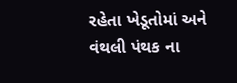રહેતા ખેડૂતોમાં અને વંથલી પંથક ના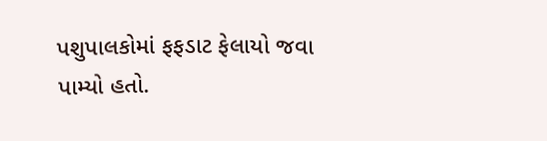પશુપાલકોમાં ફફડાટ ફેલાયો જવા પામ્યો હતો.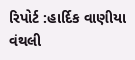રિપોર્ટ :હાર્દિક વાણીયા વંથલી